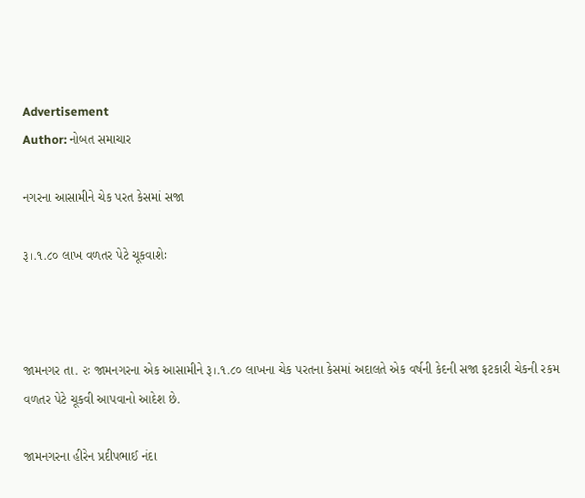Advertisement
Author: નોબત સમાચાર

નગરના આસામીને ચેક પરત કેસમાં સજા

રૂ।.૧.૮૦ લાખ વળતર પેટે ચૂકવાશેઃ



જામનગર તા. ૨ઃ જામનગરના એક આસામીને રૂ।.૧.૮૦ લાખના ચેક પરતના કેસમાં અદાલતે એક વર્ષની કેદની સજા ફટકારી ચેકની રકમ વળતર પેટે ચૂકવી આપવાનો આદેશ છે.

જામનગરના હીરેન પ્રદીપભાઈ નંદા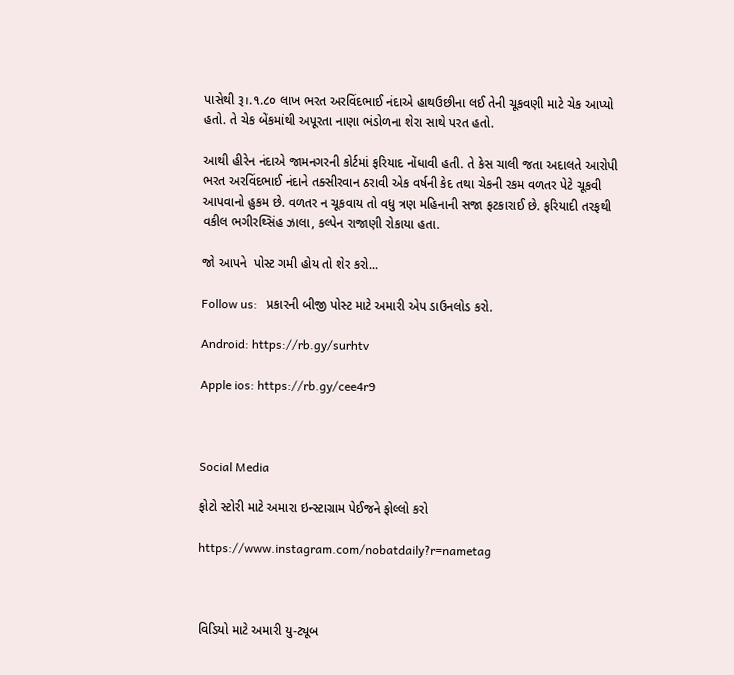પાસેથી રૂ।.૧.૮૦ લાખ ભરત અરવિંદભાઈ નંદાએ હાથઉછીના લઈ તેની ચૂકવણી માટે ચેક આપ્યો હતો. તે ચેક બેંકમાંથી અપૂરતા નાણા ભંડોળના શેરા સાથે પરત હતો.

આથી હીરેન નંદાએ જામનગરની કોર્ટમાં ફરિયાદ નોંધાવી હતી. તે કેસ ચાલી જતા અદાલતે આરોપી ભરત અરવિંદભાઈ નંદાને તક્સીરવાન ઠરાવી એક વર્ષની કેદ તથા ચેકની રકમ વળતર પેટે ચૂકવી આપવાનો હુકમ છે. વળતર ન ચૂકવાય તો વધુ ત્રણ મહિનાની સજા ફટકારાઈ છે. ફરિયાદી તરફથી વકીલ ભગીરથ્સિંહ ઝાલા, કલ્પેન રાજાણી રોકાયા હતા.

જો આપને  પોસ્ટ ગમી હોય તો શેર કરો...

Follow us:   પ્રકારની બીજી પોસ્ટ માટે અમારી એપ ડાઉનલોડ કરો.

Android: https://rb.gy/surhtv

Apple ios: https://rb.gy/cee4r9



Social Media

ફોટો સ્ટોરી માટે અમારા ઇન્સ્ટાગ્રામ પેઈજને ફોલ્લો કરો

https://www.instagram.com/nobatdaily?r=nametag



વિડિયો માટે અમારી યુ-ટ્યૂબ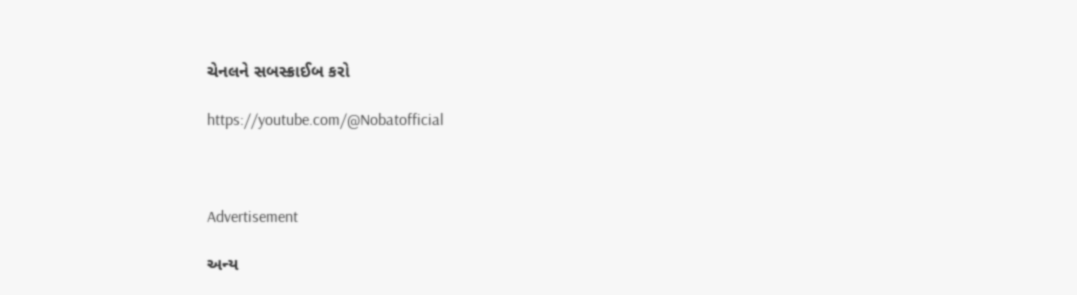ચેનલને સબસ્ક્રાઈબ કરો

https://youtube.com/@Nobatofficial



Advertisement

અન્ય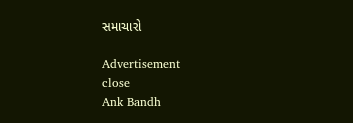સમાચારો

Advertisement
close
Ank Bandh